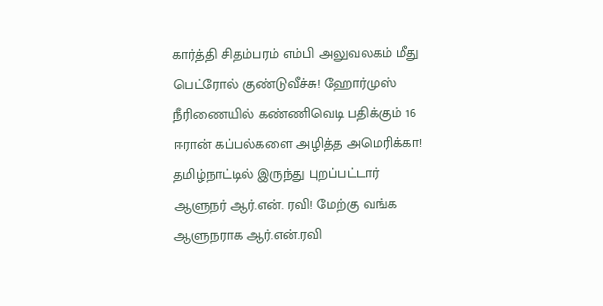கார்த்தி சிதம்பரம் எம்பி அலுவலகம் மீது பெட்ரோல் குண்டுவீச்சு! ஹோர்முஸ் நீரிணையில் கண்ணிவெடி பதிக்கும் 16 ஈரான் கப்பல்களை அழித்த அமெரிக்கா! தமிழ்நாட்டில் இருந்து புறப்பட்டார் ஆளுநர் ஆர்.என். ரவி! மேற்கு வங்க ஆளுநராக ஆர்.என்.ரவி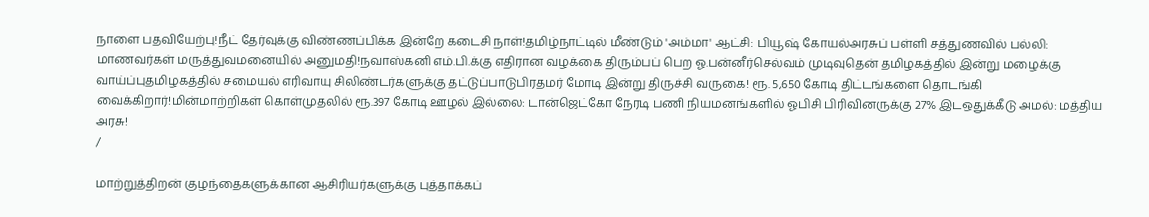நாளை பதவியேற்பு!நீட் தேர்வுக்கு விண்ணப்பிக்க இன்றே கடைசி நாள்!தமிழ்நாட்டில் மீண்டும் 'அம்மா' ஆட்சி: பியூஷ் கோயல்அரசுப் பள்ளி சத்துணவில் பல்லி: மாணவர்கள் மருத்துவமனையில் அனுமதி!நவாஸ்கனி எம்.பி.க்கு எதிரான வழக்கை திரும்பப் பெற ஓ.பன்னீர்செல்வம் முடிவுதென் தமிழகத்தில் இன்று மழைக்கு வாய்ப்புதமிழகத்தில் சமையல் எரிவாயு சிலிண்டர்களுக்கு தட்டுப்பாடுபிரதமர் மோடி இன்று திருச்சி வருகை! ரூ. 5,650 கோடி திட்டங்களை தொடங்கி வைக்கிறார்!மின்மாற்றிகள் கொள்முதலில் ரூ.397 கோடி ஊழல் இல்லை: டான்ஜெட்கோ நேரடி பணி நியமனங்களில் ஓபிசி பிரிவினருக்கு 27% இடஒதுக்கீடு அமல்: மத்திய அரசு!
/

மாற்றுத்திறன் குழந்தைகளுக்கான ஆசிரியர்களுக்கு புத்தாக்கப்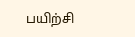பயிற்சி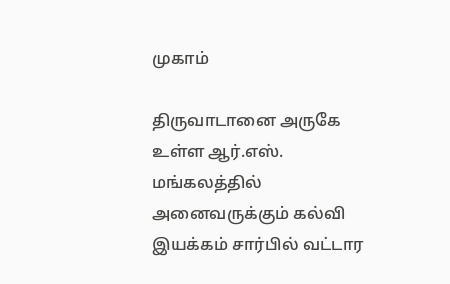முகாம்

திருவாடானை அருகே உள்ள ஆர்.எஸ். மங்கலத்தில் அனைவருக்கும் கல்வி இயக்கம் சார்பில் வட்டார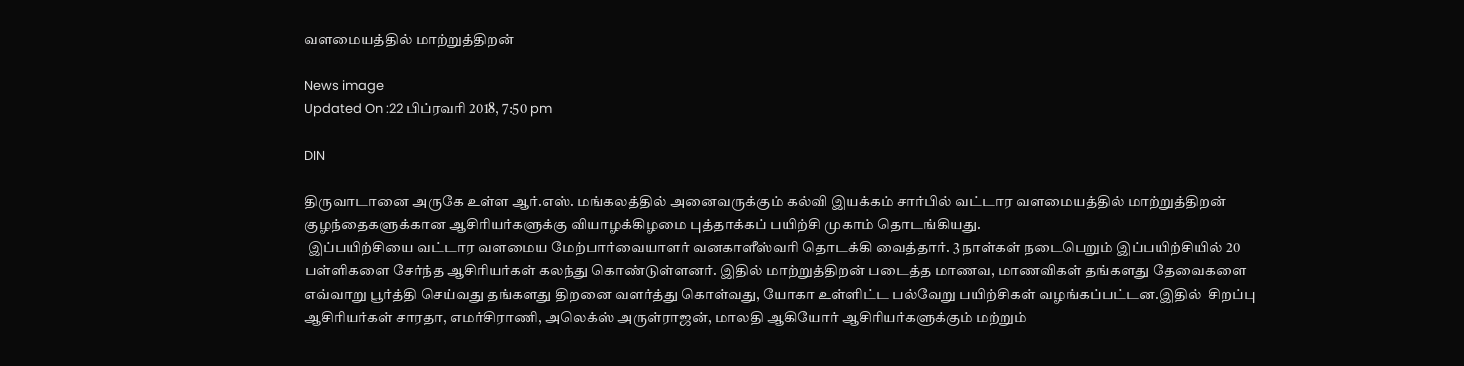வளமையத்தில் மாற்றுத்திறன்

News image
Updated On :22 பிப்ரவரி 2018, 7:50 pm

DIN

திருவாடானை அருகே உள்ள ஆர்.எஸ். மங்கலத்தில் அனைவருக்கும் கல்வி இயக்கம் சார்பில் வட்டார வளமையத்தில் மாற்றுத்திறன் குழந்தைகளுக்கான ஆசிரியர்களுக்கு வியாழக்கிழமை புத்தாக்கப் பயிற்சி முகாம் தொடங்கியது.
 இப்பயிற்சியை வட்டார வளமைய மேற்பார்வையாளர் வனகாளீஸ்வரி தொடக்கி வைத்தார். 3 நாள்கள் நடைபெறும் இப்பயிற்சியில் 20 பள்ளிகளை சேர்ந்த ஆசிரியர்கள் கலந்து கொண்டுள்ளனர். இதில் மாற்றுத்திறன் படைத்த மாணவ, மாணவிகள் தங்களது தேவைகளை எவ்வாறு பூர்த்தி செய்வது தங்களது திறனை வளர்த்து கொள்வது, யோகா உள்ளிட்ட பல்வேறு பயிற்சிகள் வழங்கப்பட்டன.இதில்  சிறப்பு ஆசிரியர்கள் சாரதா, எமர்சிராணி, அலெக்ஸ் அருள்ராஜன், மாலதி ஆகியோர் ஆசிரியர்களுக்கும் மற்றும்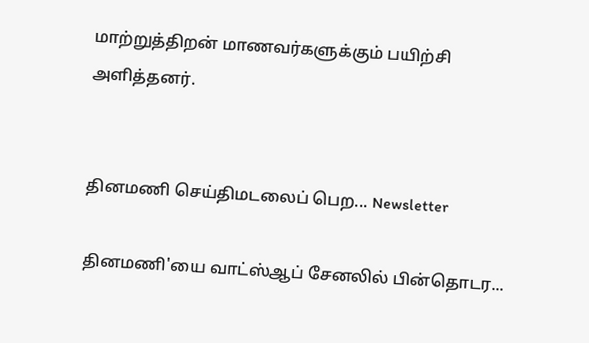மாற்றுத்திறன் மாணவர்களுக்கும் பயிற்சி அளித்தனர்.


தினமணி செய்திமடலைப் பெற... Newsletter

தினமணி'யை வாட்ஸ்ஆப் சேனலில் பின்தொடர...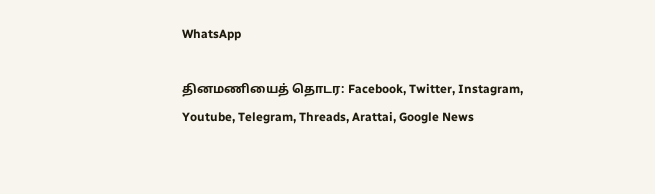WhatsApp

தினமணியைத் தொடர: Facebook, Twitter, Instagram, Youtube, Telegram, Threads, Arattai, Google News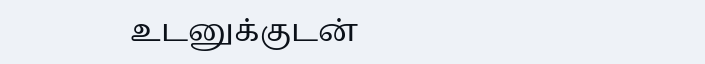உடனுக்குடன்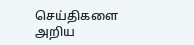செய்திகளை அறிய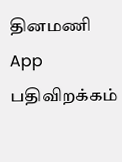தினமணி App பதிவிறக்கம்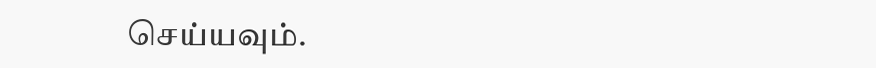செய்யவும்.